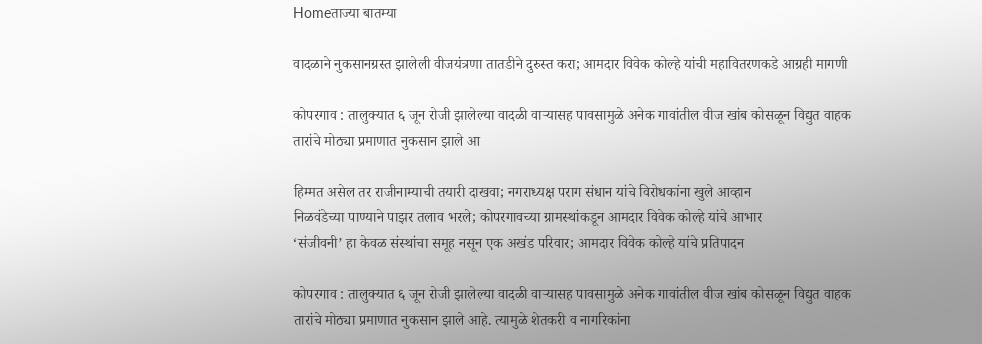Homeताज्या बातम्या

वादळाने नुकसानग्रस्त झालेली वीजयंत्रणा तातडीने दुरुस्त करा; आमदार विवेक कोल्हे यांची महावितरणकडे आग्रही मागणी

कोपरगाव : तालुक्यात ६ जून रोजी झालेल्या वादळी वाऱ्यासह पावसामुळे अनेक गावांतील वीज खांब कोसळून विद्युत वाहक तारांचे मोठ्या प्रमाणात नुकसान झाले आ

हिम्मत असेल तर राजीनाम्याची तयारी दाखवा; नगराध्यक्ष पराग संधान यांचे विरोधकांना खुले आव्हान
निळवंडेच्या पाण्याने पाझर तलाव भरले; कोपरगावच्या ग्रामस्थांकडून आमदार विवेक कोल्हे यांचे आभार
‘संजीवनी’ हा केवळ संस्थांचा समूह नसून एक अखंड परिवार; आमदार विवेक कोल्हे यांचे प्रतिपादन

कोपरगाव : तालुक्यात ६ जून रोजी झालेल्या वादळी वाऱ्यासह पावसामुळे अनेक गावांतील वीज खांब कोसळून विद्युत वाहक तारांचे मोठ्या प्रमाणात नुकसान झाले आहे. त्यामुळे शेतकरी व नागरिकांना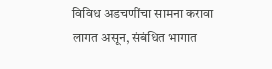विविध अडचणींचा सामना करावा लागत असून, संबंधित भागात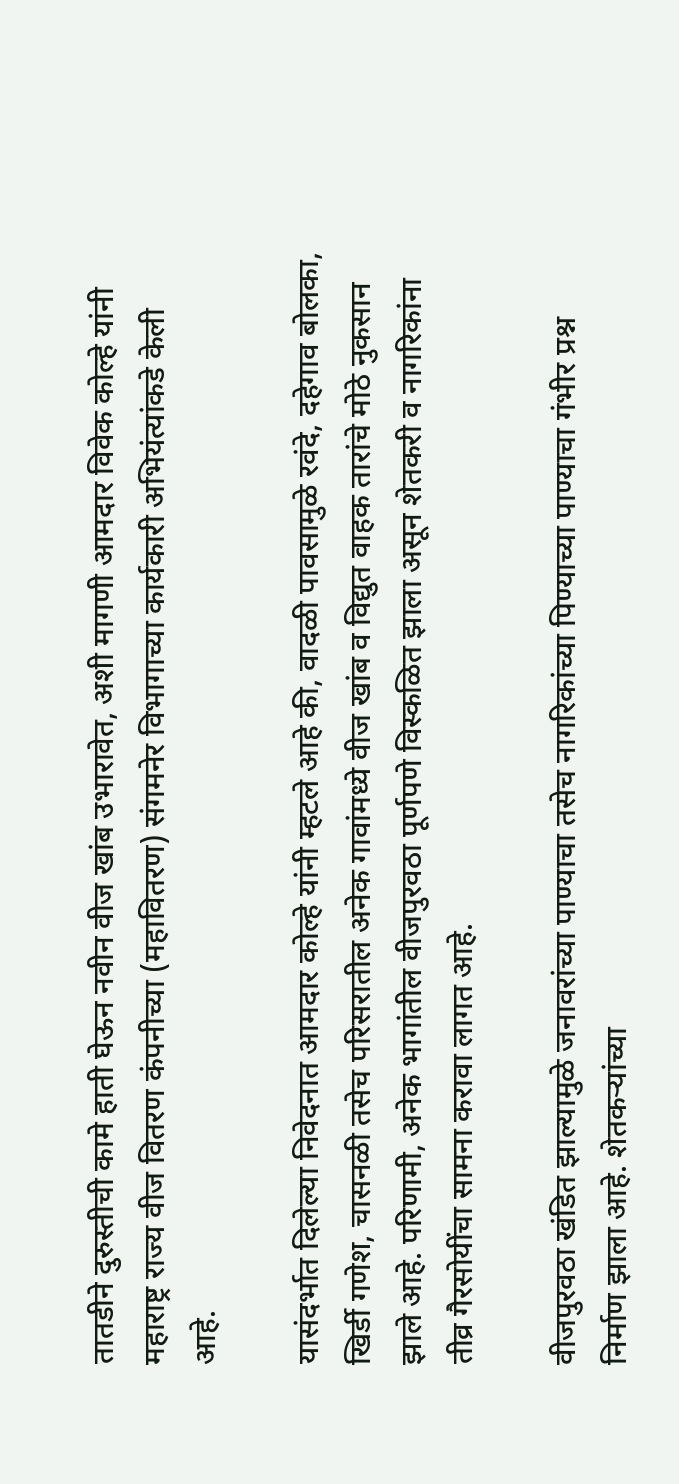तातडीने दुरुस्तीची कामे हाती घेऊन नवीन वीज खांब उभारावेत, अशी मागणी आमदार विवेक कोल्हे यांनी महाराष्ट्र राज्य वीज वितरण कंपनीच्या (महावितरण) संगमनेर विभागाच्या कार्यकारी अभियंत्यांकडे केली आहे.

यासंदर्भात दिलेल्या निवेदनात आमदार कोल्हे यांनी म्हटले आहे की, वादळी पावसामुळे रवंदे, दहेगाव बोलका, खिर्डी गणेश, चासनळी तसेच परिसरातील अनेक गावांमध्ये वीज खांब व विद्युत वाहक तारांचे मोठे नुकसान झाले आहे. परिणामी, अनेक भागांतील वीजपुरवठा पूर्णपणे विस्कळित झाला असून शेतकरी व नागरिकांना तीव्र गैरसोयींचा सामना करावा लागत आहे.

वीजपुरवठा खंडित झाल्यामुळे जनावरांच्या पाण्याचा तसेच नागरिकांच्या पिण्याच्या पाण्याचा गंभीर प्रश्न निर्माण झाला आहे. शेतकऱ्यांच्या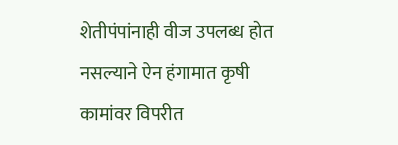शेतीपंपांनाही वीज उपलब्ध होत नसल्याने ऐन हंगामात कृषी कामांवर विपरीत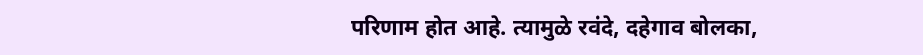परिणाम होत आहे. त्यामुळे रवंदे, दहेगाव बोलका,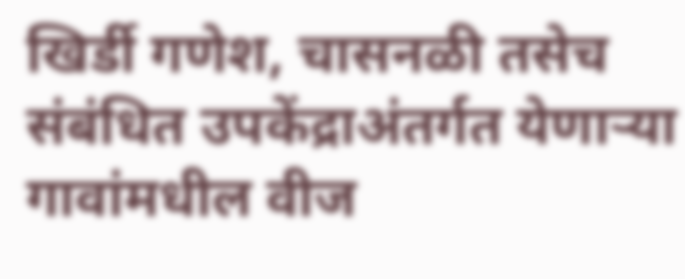खिर्डी गणेश, चासनळी तसेच संबंधित उपकेंद्राअंतर्गत येणाऱ्या गावांमधील वीज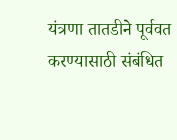यंत्रणा तातडीने पूर्ववत करण्यासाठी संबंधित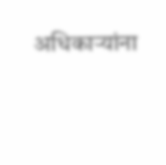अधिकाऱ्यांना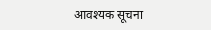आवश्यक सूचना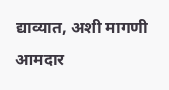द्याव्यात, अशी मागणी आमदार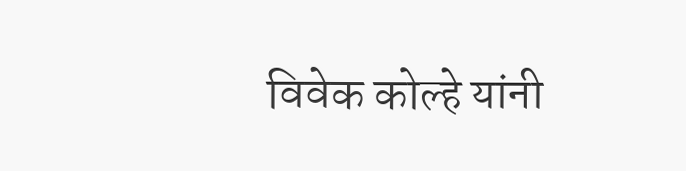विवेक कोल्हे यांनी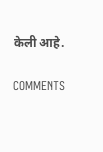केली आहे.

COMMENTS